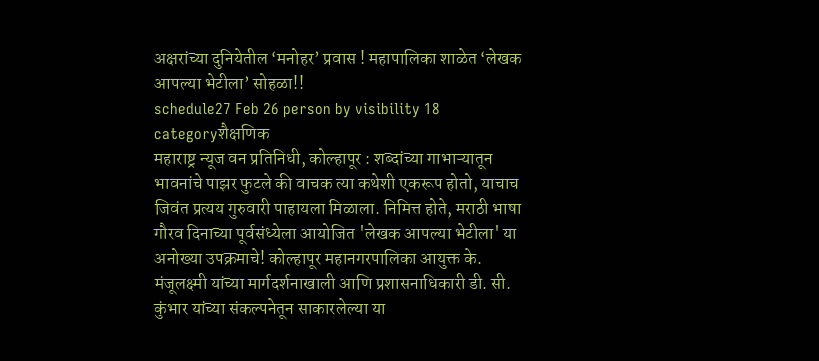अक्षरांच्या दुनियेतील ‘मनोहर’ प्रवास ! महापालिका शाळेत ‘लेखक आपल्या भेटीला’ सोहळा!!
schedule27 Feb 26 person by visibility 18 categoryशैक्षणिक
महाराष्ट्र न्यूज वन प्रतिनिधी, कोल्हापूर : शब्दांच्या गाभाऱ्यातून भावनांचे पाझर फुटले की वाचक त्या कथेशी एकरूप होतो, याचाच जिवंत प्रत्यय गुरुवारी पाहायला मिळाला. निमित्त होते, मराठी भाषा गौरव दिनाच्या पूर्वसंध्येला आयोजित 'लेखक आपल्या भेटीला' या अनोख्या उपक्रमाचे! कोल्हापूर महानगरपालिका आयुक्त के. मंजूलक्ष्मी यांच्या मार्गदर्शनाखाली आणि प्रशासनाधिकारी डी. सी. कुंभार यांच्या संकल्पनेतून साकारलेल्या या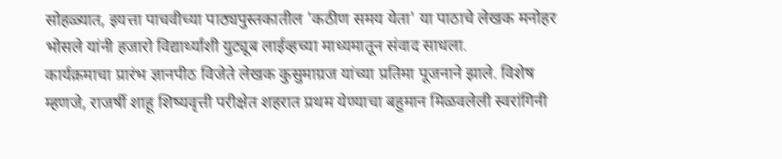सोहळ्यात, इयत्ता पाचवीच्या पाठ्यपुस्तकातील 'कठीण समय येता' या पाठाचे लेखक मनोहर भोसले यांनी हजारो विद्यार्थ्यांशी युट्यूब लाईव्हच्या माध्यमातून संवाद साधला.
कार्यक्रमाचा प्रारंभ ज्ञानपीठ विजेते लेखक कुसुमाग्रज यांच्या प्रतिमा पूजनाने झाले. विशेष म्हणजे, राजर्षी शाहू शिष्यवृत्ती परीक्षेत शहरात प्रथम येण्याचा बहुमान मिळवलेली स्वरांगिनी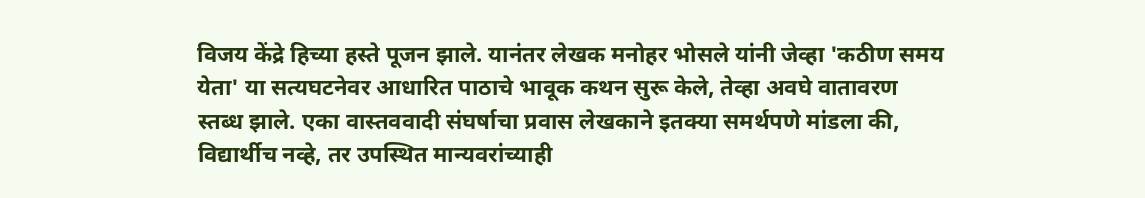विजय केंद्रे हिच्या हस्ते पूजन झाले. यानंतर लेखक मनोहर भोसले यांनी जेव्हा 'कठीण समय येता' या सत्यघटनेवर आधारित पाठाचे भावूक कथन सुरू केले, तेव्हा अवघे वातावरण स्तब्ध झाले. एका वास्तववादी संघर्षाचा प्रवास लेखकाने इतक्या समर्थपणे मांडला की, विद्यार्थीच नव्हे, तर उपस्थित मान्यवरांच्याही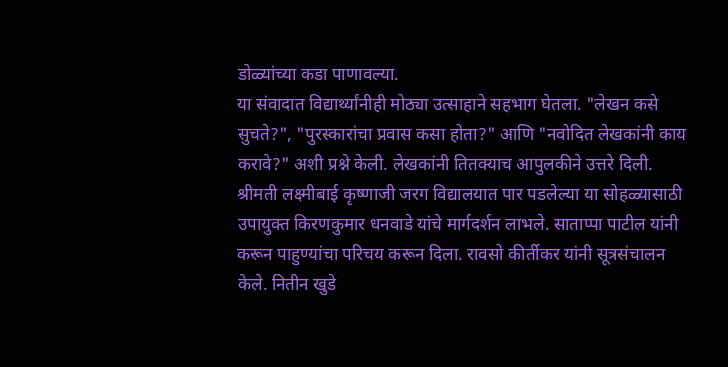डोळ्यांच्या कडा पाणावल्या.
या संवादात विद्यार्थ्यांनीही मोठ्या उत्साहाने सहभाग घेतला. "लेखन कसे सुचते?", "पुरस्कारांचा प्रवास कसा होता?" आणि "नवोदित लेखकांनी काय करावे?" अशी प्रश्ने केली. लेखकांनी तितक्याच आपुलकीने उत्तरे दिली. श्रीमती लक्ष्मीबाई कृष्णाजी जरग विद्यालयात पार पडलेल्या या सोहळ्यासाठी उपायुक्त किरणकुमार धनवाडे यांचे मार्गदर्शन लाभले. साताप्पा पाटील यांनी करून पाहुण्यांचा परिचय करून दिला. रावसो कीर्तीकर यांनी सूत्रसंचालन केले. नितीन खुडे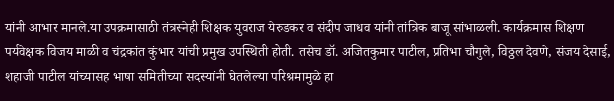यांनी आभार मानले.या उपक्रमासाठी तंत्रस्नेही शिक्षक युवराज येरुडकर व संदीप जाधव यांनी तांत्रिक बाजू सांभाळली. कार्यक्रमास शिक्षण पर्यवेक्षक विजय माळी व चंद्रकांत कुंभार यांची प्रमुख उपस्थिती होती. तसेच डॉ. अजितकुमार पाटील, प्रतिभा चौगुले, विठ्ठल देवणे, संजय देसाई, शहाजी पाटील यांच्यासह भाषा समितीच्या सदस्यांनी घेतलेल्या परिश्रमामुळे हा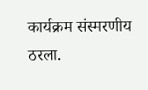कार्यक्रम संस्मरणीय ठरला.